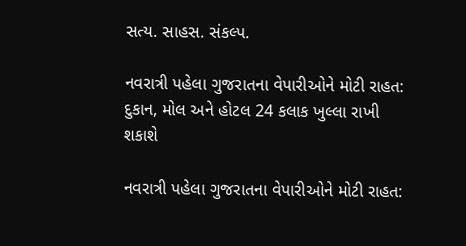સત્ય. સાહસ. સંકલ્પ.

નવરાત્રી પહેલા ગુજરાતના વેપારીઓને મોટી રાહત: દુકાન, મોલ અને હોટલ 24 કલાક ખુલ્લા રાખી શકાશે

નવરાત્રી પહેલા ગુજરાતના વેપારીઓને મોટી રાહત: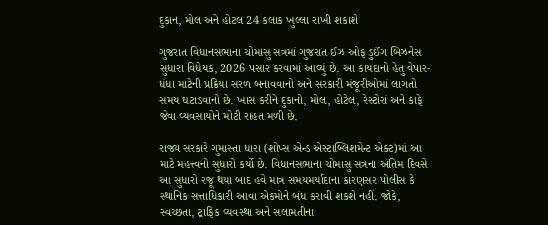દુકાન, મોલ અને હોટલ 24 કલાક ખુલ્લા રાખી શકાશે

ગુજરાત વિધાનસભાના ચોમાસુ સત્રમાં ગુજરાત ઈઝ ઓફ ડુઈંગ બિઝનેસ સુધારા વિધેયક, 2026 પસાર કરવામાં આવ્યું છે. આ કાયદાનો હેતુ વેપાર-ધંધા માટેની પ્રક્રિયા સરળ બનાવવાનો અને સરકારી મંજૂરીઓમાં લાગતો સમય ઘટાડવાનો છે. ખાસ કરીને દુકાનો, મોલ, હોટેલ, રેસ્ટોરાં અને કાફે જેવા વ્યવસાયોને મોટી રાહત મળી છે.

રાજ્ય સરકારે ગુમાસ્તા ધારા (શોપ્સ એન્ડ એસ્ટાબ્લિશમેન્ટ એક્ટ)માં આ માટે મહત્ત્વનો સુધારો કર્યો છે. વિધાનસભાના ચોમાસુ સત્રના અંતિમ દિવસે આ સુધારો રજૂ થયા બાદ હવે માત્ર સમયમર્યાદાના કારણસર પોલીસ કે સ્થાનિક સત્તાધિકારી આવા એકમોને બંધ કરાવી શકશે નહીં. જોકે, સ્વચ્છતા, ટ્રાફિક વ્યવસ્થા અને સલામતીના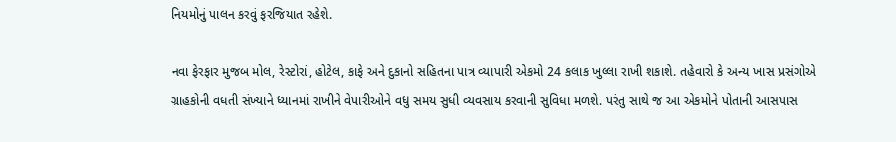નિયમોનું પાલન કરવું ફરજિયાત રહેશે.

નવા ફેરફાર મુજબ મોલ, રેસ્ટોરાં, હોટેલ, કાફે અને દુકાનો સહિતના પાત્ર વ્યાપારી એકમો 24 કલાક ખુલ્લા રાખી શકાશે. તહેવારો કે અન્ય ખાસ પ્રસંગોએ ગ્રાહકોની વધતી સંખ્યાને ધ્યાનમાં રાખીને વેપારીઓને વધુ સમય સુધી વ્યવસાય કરવાની સુવિધા મળશે. પરંતુ સાથે જ આ એકમોને પોતાની આસપાસ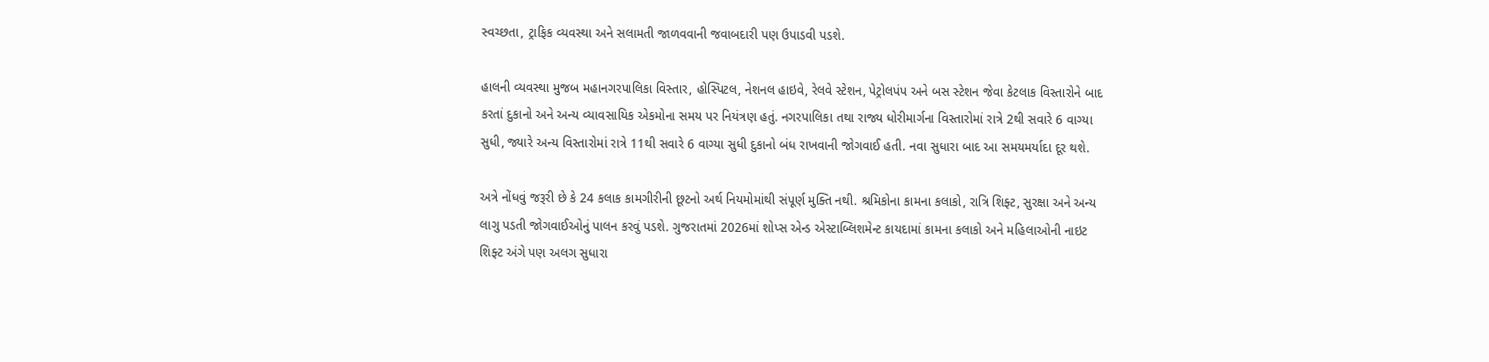સ્વચ્છતા, ટ્રાફિક વ્યવસ્થા અને સલામતી જાળવવાની જવાબદારી પણ ઉપાડવી પડશે.

હાલની વ્યવસ્થા મુજબ મહાનગરપાલિકા વિસ્તાર, હોસ્પિટલ, નેશનલ હાઇવે, રેલવે સ્ટેશન, પેટ્રોલપંપ અને બસ સ્ટેશન જેવા કેટલાક વિસ્તારોને બાદ કરતાં દુકાનો અને અન્ય વ્યાવસાયિક એકમોના સમય પર નિયંત્રણ હતું. નગરપાલિકા તથા રાજ્ય ધોરીમાર્ગના વિસ્તારોમાં રાત્રે 2થી સવારે 6 વાગ્યા સુધી, જ્યારે અન્ય વિસ્તારોમાં રાત્રે 11થી સવારે 6 વાગ્યા સુધી દુકાનો બંધ રાખવાની જોગવાઈ હતી. નવા સુધારા બાદ આ સમયમર્યાદા દૂર થશે.

અત્રે નોંધવું જરૂરી છે કે 24 કલાક કામગીરીની છૂટનો અર્થ નિયમોમાંથી સંપૂર્ણ મુક્તિ નથી. શ્રમિકોના કામના કલાકો, રાત્રિ શિફ્ટ, સુરક્ષા અને અન્ય લાગુ પડતી જોગવાઈઓનું પાલન કરવું પડશે. ગુજરાતમાં 2026માં શોપ્સ એન્ડ એસ્ટાબ્લિશમેન્ટ કાયદામાં કામના કલાકો અને મહિલાઓની નાઇટ શિફ્ટ અંગે પણ અલગ સુધારા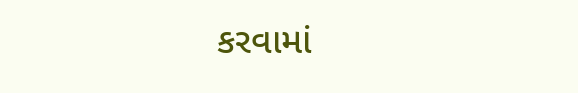કરવામાં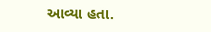આવ્યા હતા.